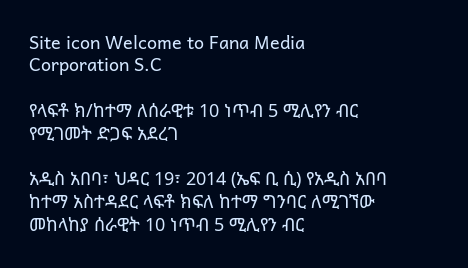Site icon Welcome to Fana Media Corporation S.C

የላፍቶ ክ/ከተማ ለሰራዊቱ 10 ነጥብ 5 ሚሊየን ብር የሚገመት ድጋፍ አደረገ

አዲስ አበባ፣ ህዳር 19፣ 2014 (ኤፍ ቢ ሲ) የአዲስ አበባ ከተማ አስተዳደር ላፍቶ ክፍለ ከተማ ግንባር ለሚገኘው መከላከያ ሰራዊት 10 ነጥብ 5 ሚሊየን ብር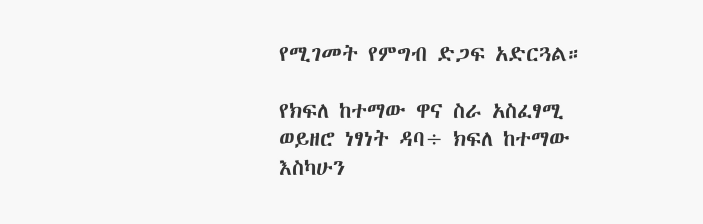የሚገመት የምግብ ድጋፍ አድርጓል።

የክፍለ ከተማው ዋና ስራ አስፈፃሚ ወይዘሮ ነፃነት ዳባ÷ ክፍለ ከተማው እስካሁን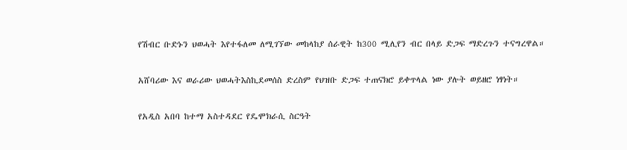የሽብር ቡድኑን ህወሓት እየተፋለመ ለሚገኘው መከላከያ ሰራዊት ከ300 ሚሊየን ብር በላይ ድጋፍ ማድረጉን ተናግረዋል።

አሸባሪው እና ወራሪው ህወሓትእስኪደመሰስ ድረስም የህዝቡ ድጋፍ ተጠናክሮ ይቀጥላል ነው ያሉት ወይዘሮ ነፃነት።

የአዲስ አበባ ከተማ አስተዳደር የዴሞክራሲ ስርዓት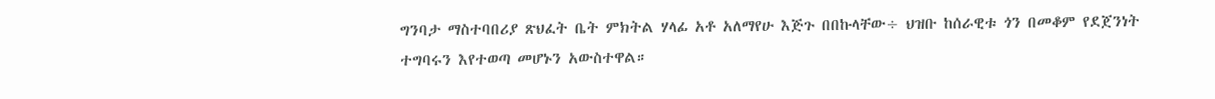ግንባታ ማስተባበሪያ ጽህፈት ቤት ምክትል ሃላፊ አቶ አለማየሁ እጅጉ በበኩላቸው÷ ህዝቡ ከሰራዊቱ ጎን በመቆም የደጀንነት ተግባሩን እየተወጣ መሆኑን አውስተዋል።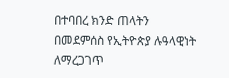በተባበረ ክንድ ጠላትን በመደምሰስ የኢትዮጵያ ሉዓላዊነት ለማረጋገጥ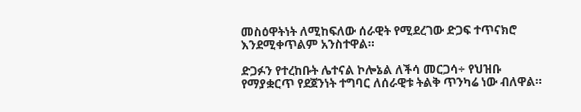መስዕዋትነት ለሚከፍለው ሰራዊት የሚደረገው ድጋፍ ተጥናክሮ እንደሚቀጥልም አንስተዋል።

ድጋፉን የተረከቡት ሌተናል ኮሎኔል ለችሳ መርጋሳ÷ የህዝቡ የማያቋርጥ የደጀንነት ተግባር ለሰራዊቱ ትልቅ ጥንካሬ ነው ብለዋል።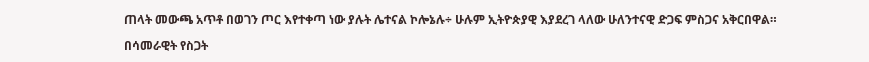ጠላት መውጫ አጥቶ በወገን ጦር እየተቀጣ ነው ያሉት ሌተናል ኮሎኔሉ÷ ሁሉም ኢትዮጵያዊ እያደረገ ላለው ሁለንተናዊ ድጋፍ ምስጋና አቅርበዋል።

በሳመራዊት የስጋት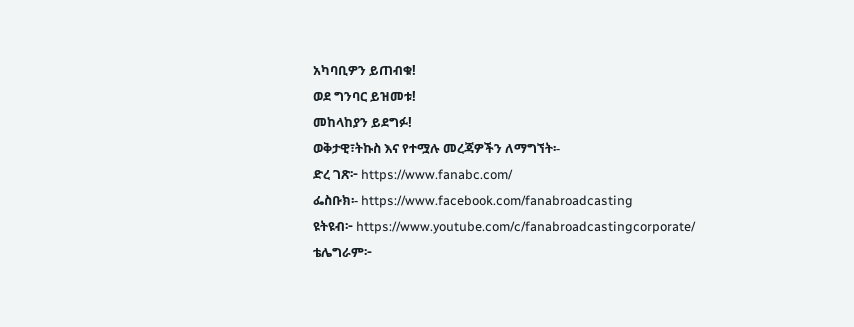አካባቢዎን ይጠብቁ!
ወደ ግንባር ይዝመቱ!
መከላከያን ይደግፉ!
ወቅታዊ፣ትኩስ እና የተሟሉ መረጃዎችን ለማግኘት፡-
ድረ ገጽ፦ https://www.fanabc.com/
ፌስቡክ፡- https://www.facebook.com/fanabroadcasting
ዩትዩብ፦ https://www.youtube.com/c/fanabroadcastingcorporate/
ቴሌግራም፦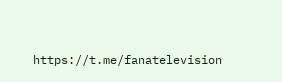https://t.me/fanatelevision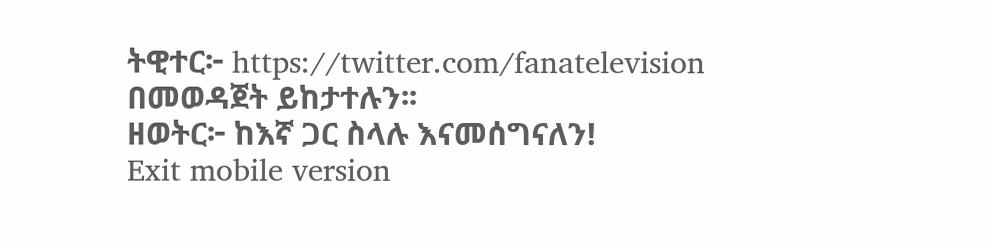ትዊተር፦ https://twitter.com/fanatelevision በመወዳጀት ይከታተሉን፡፡
ዘወትር፦ ከእኛ ጋር ስላሉ እናመሰግናለን!
Exit mobile version